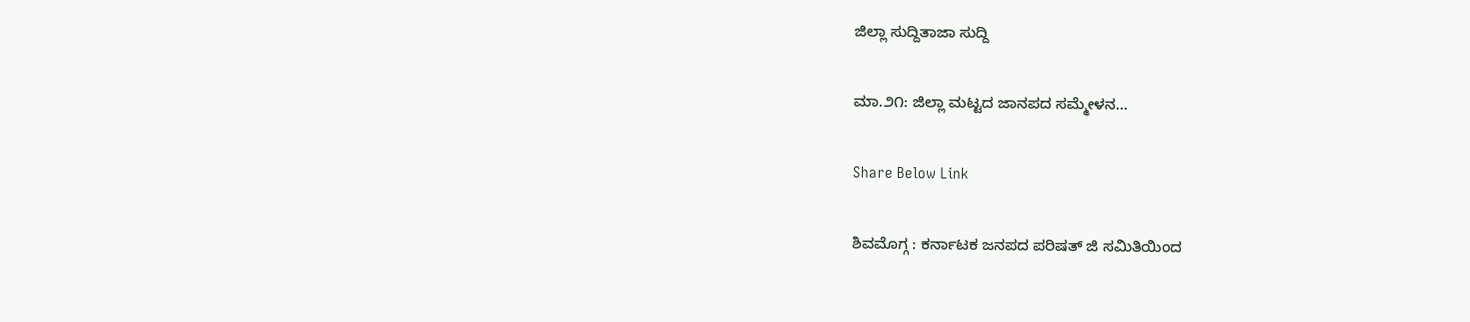ಜಿಲ್ಲಾ ಸುದ್ದಿತಾಜಾ ಸುದ್ದಿ

ಮಾ.೨೧: ಜಿಲ್ಲಾ ಮಟ್ಟದ ಜಾನಪದ ಸಮ್ಮೇಳನ…

Share Below Link

ಶಿವಮೊಗ್ಗ : ಕರ್ನಾಟಕ ಜನಪದ ಪರಿಷತ್ ಜಿ ಸಮಿತಿಯಿಂದ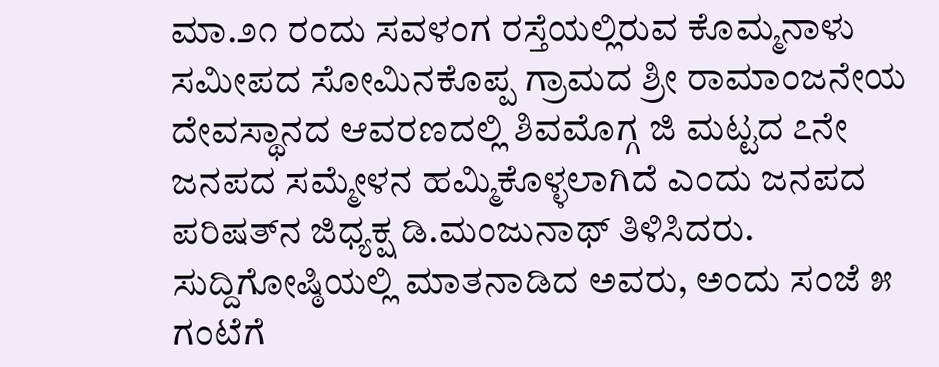ಮಾ.೨೧ ರಂದು ಸವಳಂಗ ರಸ್ತೆಯಲ್ಲಿರುವ ಕೊಮ್ಮನಾಳು ಸಮೀಪದ ಸೋಮಿನಕೊಪ್ಪ ಗ್ರಾಮದ ಶ್ರೀ ರಾಮಾಂಜನೇಯ ದೇವಸ್ಥಾನದ ಆವರಣದಲ್ಲಿ ಶಿವಮೊಗ್ಗ ಜಿ ಮಟ್ಟದ ೭ನೇ ಜನಪದ ಸಮ್ಮೇಳನ ಹಮ್ಮಿಕೊಳ್ಳಲಾಗಿದೆ ಎಂದು ಜನಪದ ಪರಿಷತ್‌ನ ಜಿಧ್ಯಕ್ಷ ಡಿ.ಮಂಜುನಾಥ್ ತಿಳಿಸಿದರು.
ಸುದ್ದಿಗೋಷ್ಠಿಯಲ್ಲಿ ಮಾತನಾಡಿದ ಅವರು, ಅಂದು ಸಂಜೆ ೫ ಗಂಟೆಗೆ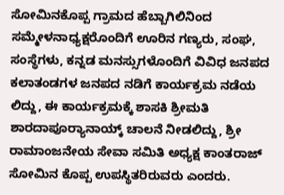ಸೋಮಿನಕೊಪ್ಪ ಗ್ರಾಮದ ಹೆಬ್ಬಾಗಿಲಿನಿಂದ ಸಮ್ಮೇಳನಾಧ್ಯಕ್ಷರೊಂದಿಗೆ ಊರಿನ ಗಣ್ಯರು, ಸಂಘ, ಸಂಸ್ಥೆಗಳು, ಕನ್ನಡ ಮನಸ್ಸುಗಳೊಂದಿಗೆ ವಿವಿಧ ಜನಪದ ಕಲಾತಂಡಗಳ ಜನಪದ ನಡಿಗೆ ಕಾರ್ಯಕ್ರಮ ನಡೆಯ ಲಿದ್ದು, ಈ ಕಾರ್ಯಕ್ರಮಕ್ಕೆ ಶಾಸಕಿ ಶ್ರೀಮತಿ ಶಾರದಾಪೂರ್‍ಯಾನಾಯ್ಕ್ ಚಾಲನೆ ನೀಡಲಿದ್ದು, ಶ್ರೀ ರಾಮಾಂಜನೇಯ ಸೇವಾ ಸಮಿತಿ ಅಧ್ಯಕ್ಷ ಕಾಂತರಾಜ್ ಸೋಮಿನ ಕೊಪ್ಪ ಉಪಸ್ಥಿತರಿರುವರು ಎಂದರು.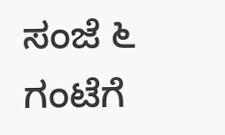ಸಂಜೆ ೬ ಗಂಟೆಗೆ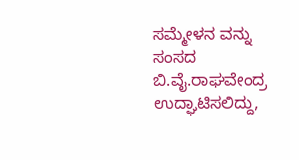ಸಮ್ಮೇಳನ ವನ್ನು ಸಂಸದ ಬಿ.ವೈ.ರಾಘವೇಂದ್ರ ಉದ್ಘಾಟಿಸಲಿದ್ದು,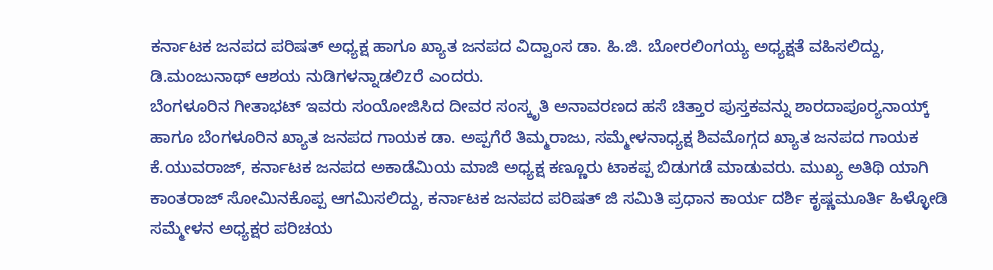ಕರ್ನಾಟಕ ಜನಪದ ಪರಿಷತ್ ಅಧ್ಯಕ್ಷ ಹಾಗೂ ಖ್ಯಾತ ಜನಪದ ವಿದ್ವಾಂಸ ಡಾ. ಹಿ.ಜಿ. ಬೋರಲಿಂಗಯ್ಯ ಅಧ್ಯಕ್ಷತೆ ವಹಿಸಲಿದ್ದು, ಡಿ.ಮಂಜುನಾಥ್ ಆಶಯ ನುಡಿಗಳನ್ನಾಡಲಿzರೆ ಎಂದರು.
ಬೆಂಗಳೂರಿನ ಗೀತಾಭಟ್ ಇವರು ಸಂಯೋಜಿಸಿದ ದೀವರ ಸಂಸ್ಕೃತಿ ಅನಾವರಣದ ಹಸೆ ಚಿತ್ತಾರ ಪುಸ್ತಕವನ್ನು ಶಾರದಾಪೂರ್‍ಯನಾಯ್ಕ್ ಹಾಗೂ ಬೆಂಗಳೂರಿನ ಖ್ಯಾತ ಜನಪದ ಗಾಯಕ ಡಾ. ಅಪ್ಪಗೆರೆ ತಿಮ್ಮರಾಜು, ಸಮ್ಮೇಳನಾಧ್ಯಕ್ಷ ಶಿವಮೊಗ್ಗದ ಖ್ಯಾತ ಜನಪದ ಗಾಯಕ ಕೆ.ಯುವರಾಜ್, ಕರ್ನಾಟಕ ಜನಪದ ಅಕಾಡೆಮಿಯ ಮಾಜಿ ಅಧ್ಯಕ್ಷ ಕಣ್ಣೂರು ಟಾಕಪ್ಪ ಬಿಡುಗಡೆ ಮಾಡುವರು. ಮುಖ್ಯ ಅತಿಥಿ ಯಾಗಿ ಕಾಂತರಾಜ್ ಸೋಮಿನಕೊಪ್ಪ ಆಗಮಿಸಲಿದ್ದು, ಕರ್ನಾಟಕ ಜನಪದ ಪರಿಷತ್ ಜಿ ಸಮಿತಿ ಪ್ರಧಾನ ಕಾರ್ಯ ದರ್ಶಿ ಕೃಷ್ಣಮೂರ್ತಿ ಹಿಳ್ಳೋಡಿ ಸಮ್ಮೇಳನ ಅಧ್ಯಕ್ಷರ ಪರಿಚಯ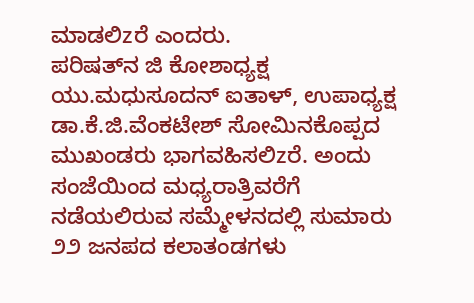ಮಾಡಲಿzರೆ ಎಂದರು.
ಪರಿಷತ್‌ನ ಜಿ ಕೋಶಾಧ್ಯಕ್ಷ ಯು.ಮಧುಸೂದನ್ ಐತಾಳ್, ಉಪಾಧ್ಯಕ್ಷ ಡಾ.ಕೆ.ಜಿ.ವೆಂಕಟೇಶ್ ಸೋಮಿನಕೊಪ್ಪದ ಮುಖಂಡರು ಭಾಗವಹಿಸಲಿzರೆ. ಅಂದು ಸಂಜೆಯಿಂದ ಮಧ್ಯರಾತ್ರಿವರೆಗೆ ನಡೆಯಲಿರುವ ಸಮ್ಮೇಳನದಲ್ಲಿ ಸುಮಾರು ೨೨ ಜನಪದ ಕಲಾತಂಡಗಳು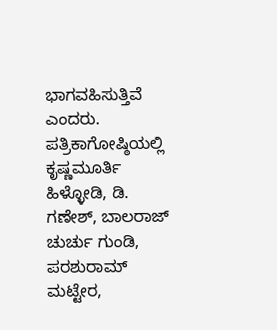ಭಾಗವಹಿಸುತ್ತಿವೆ ಎಂದರು.
ಪತ್ರಿಕಾಗೋಷ್ಠಿಯಲ್ಲಿ ಕೃಷ್ಣಮೂರ್ತಿ ಹಿಳ್ಳೋಡಿ, ಡಿ. ಗಣೇಶ್, ಬಾಲರಾಜ್ ಚುರ್ಚು ಗುಂಡಿ, ಪರಶುರಾಮ್ ಮಟ್ಟೇರ,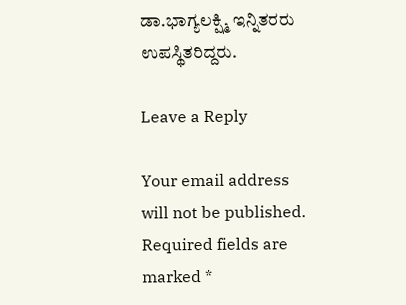ಡಾ.ಭಾಗ್ಯಲಕ್ಷ್ಮಿ ಇನ್ನಿತರರು ಉಪಸ್ಥಿತರಿದ್ದರು.

Leave a Reply

Your email address will not be published. Required fields are marked *